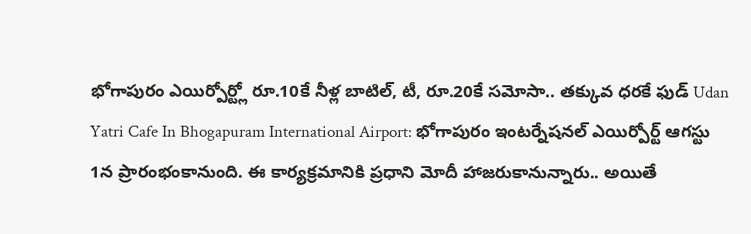భోగాపురం ఎయిర్పోర్ట్లో రూ.10కే నీళ్ల బాటిల్, టీ, రూ.20కే సమోసా.. తక్కువ ధరకే ఫుడ్ Udan Yatri Cafe In Bhogapuram International Airport: భోగాపురం ఇంటర్నేషనల్ ఎయిర్పోర్ట్ ఆగస్టు 1న ప్రారంభంకానుంది. ఈ కార్యక్రమానికి ప్రధాని మోదీ హాజరుకానున్నారు.. అయితే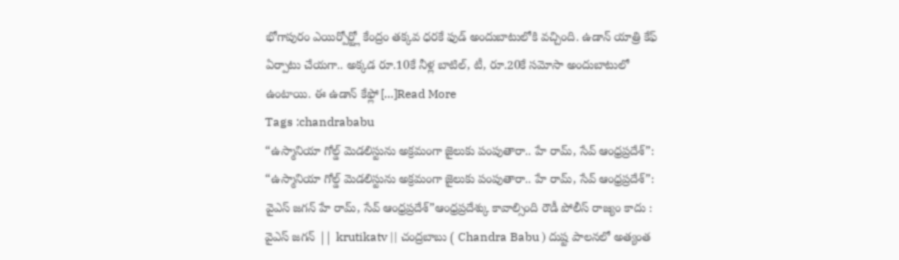భోగాపురం ఎయిర్పోర్ట్లో కేంద్రం తక్కవ ధరకే ఫుడ్ అందుబాటులోకి వచ్చింది. ఉడాన్ యాత్రి కేఫ్ ఏర్పాటు చేయగా.. అక్కడ రూ.10కే నీళ్ల బాటిల్, టీ, రూ.20కే సమోసా అందుబాటులో ఉంటాయి. ఈ ఉడాన్ కేఫ్లో […]Read More
Tags :chandrababu
“ఉస్మానియా గోల్డ్ మెడలిస్టును అక్రమంగా జైలుకు పంపుతారా.. హే రామ్, సేవ్ ఆంధ్రప్రదేశ్”:
“ఉస్మానియా గోల్డ్ మెడలిస్టును అక్రమంగా జైలుకు పంపుతారా.. హే రామ్, సేవ్ ఆంధ్రప్రదేశ్”: వైఎస్ జగన్ హే రామ్, సేవ్ ఆంధ్రప్రదేశ్”ఆంధ్రప్రదేశ్కు కావాల్సింది రౌడీ పోలీస్ రాజ్యం కాదు : వైఎస్ జగన్ || krutikatv || చంద్రబాబు ( Chandra Babu ) దుష్ట పాలనలో అత్యంత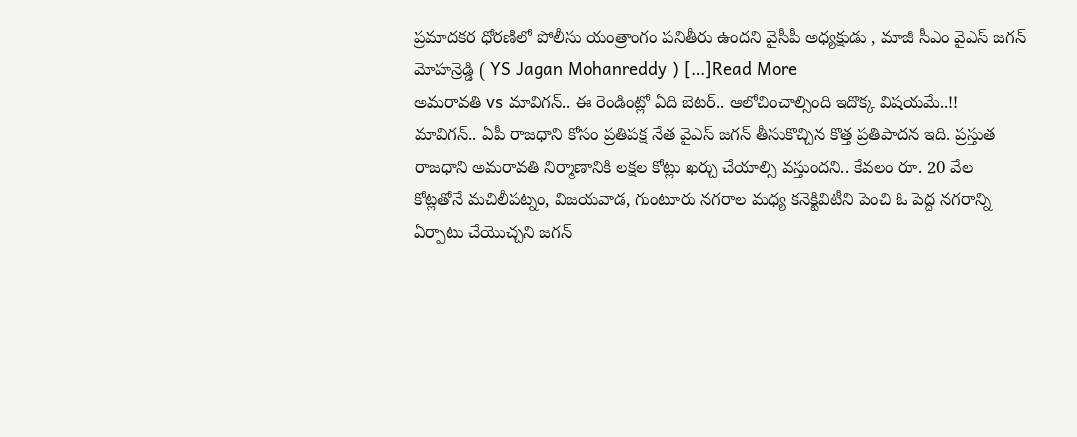ప్రమాదకర ధోరణిలో పోలీసు యంత్రాంగం పనితీరు ఉందని వైసీపీ అధ్యక్షుడు , మాజీ సీఎం వైఎస్ జగన్ మోహన్రెడ్డి ( YS Jagan Mohanreddy ) […]Read More
అమరావతి vs మావిగన్.. ఈ రెండింట్లో ఏది బెటర్.. ఆలోచించాల్సింది ఇదొక్క విషయమే..!!
మావిగన్.. ఏపీ రాజధాని కోసం ప్రతిపక్ష నేత వైఎస్ జగన్ తీసుకొచ్చిన కొత్త ప్రతిపాదన ఇది. ప్రస్తుత రాజధాని అమరావతి నిర్మాణానికి లక్షల కోట్లు ఖర్చు చేయాల్సి వస్తుందని.. కేవలం రూ. 20 వేల కోట్లతోనే మచిలీపట్నం, విజయవాడ, గుంటూరు నగరాల మధ్య కనెక్టివిటీని పెంచి ఓ పెద్ద నగరాన్ని ఏర్పాటు చేయొచ్చని జగన్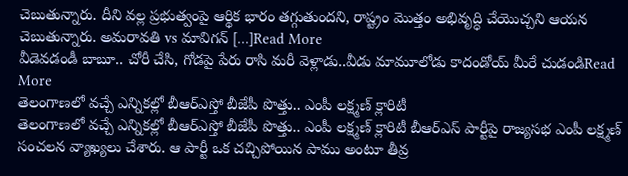చెబుతున్నారు. దీని వల్ల ప్రభుత్వంపై ఆర్థిక భారం తగ్గుతుందని, రాష్ట్రం మొత్తం అభివృద్ధి చేయొచ్చని ఆయన చెబుతున్నారు. అమరావతి vs మావిగన్ […]Read More
వీడెవడండీ బాబూ.. చోరీ చేసి, గోడపై పేరు రాసి మరీ వెళ్లాడు..వీడు మామూలోడు కాదండోయ్ మీరే చుడండిRead More
తెలంగాణలో వచ్చే ఎన్నికల్లో బీఆర్ఎస్తో బీజేపీ పొత్తు.. ఎంపీ లక్ష్మణ్ క్లారిటీ
తెలంగాణలో వచ్చే ఎన్నికల్లో బీఆర్ఎస్తో బీజేపీ పొత్తు.. ఎంపీ లక్ష్మణ్ క్లారిటీ బీఆర్ఎస్ పార్టీపై రాజ్యసభ ఎంపీ లక్ష్మణ్ సంచలన వ్యాఖ్యలు చేశారు. ఆ పార్టీ ఒక చచ్చిపోయిన పాము అంటూ తీవ్ర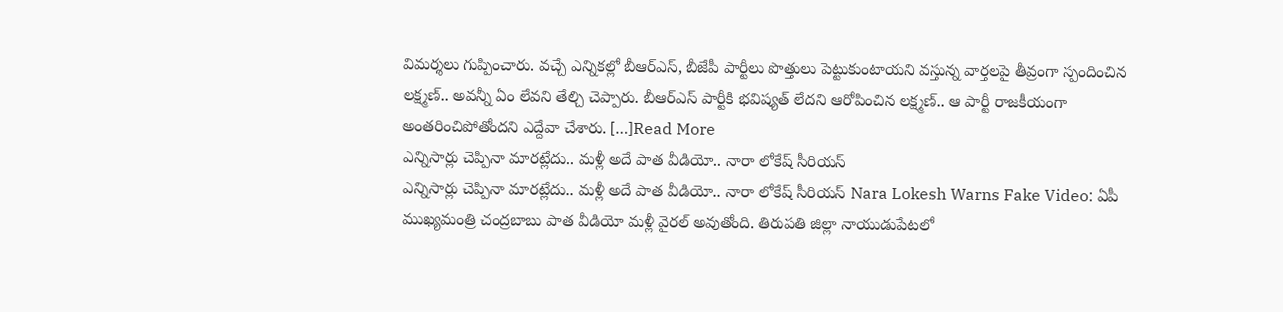విమర్శలు గుప్పించారు. వచ్చే ఎన్నికల్లో బీఆర్ఎస్, బీజేపీ పార్టీలు పొత్తులు పెట్టుకుంటాయని వస్తున్న వార్తలపై తీవ్రంగా స్పందించిన లక్ష్మణ్.. అవన్నీ ఏం లేవని తేల్చి చెప్పారు. బీఆర్ఎస్ పార్టీకి భవిష్యత్ లేదని ఆరోపించిన లక్ష్మణ్.. ఆ పార్టీ రాజకీయంగా అంతరించిపోతోందని ఎద్దేవా చేశారు. […]Read More
ఎన్నిసార్లు చెప్పినా మారట్లేదు.. మళ్లీ అదే పాత వీడియో.. నారా లోకేష్ సీరియస్
ఎన్నిసార్లు చెప్పినా మారట్లేదు.. మళ్లీ అదే పాత వీడియో.. నారా లోకేష్ సీరియస్ Nara Lokesh Warns Fake Video: ఏపీ ముఖ్యమంత్రి చంద్రబాబు పాత వీడియో మళ్లీ వైరల్ అవుతోంది. తిరుపతి జిల్లా నాయుడుపేటలో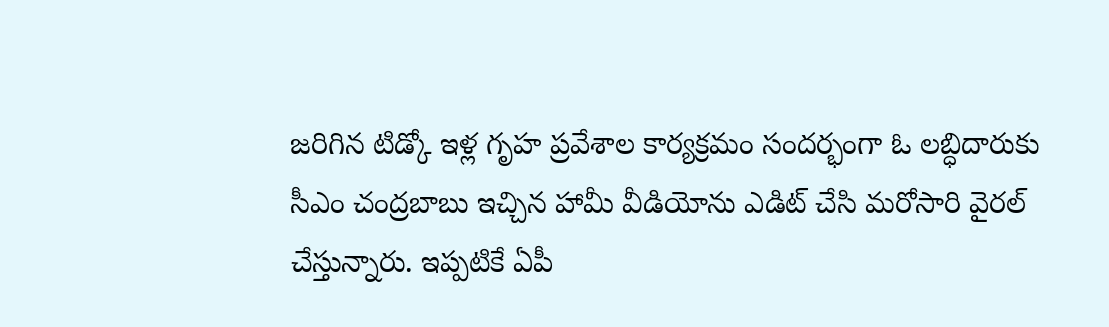జరిగిన టిడ్కో ఇళ్ల గృహ ప్రవేశాల కార్యక్రమం సందర్భంగా ఓ లబ్ధిదారుకు సీఎం చంద్రబాబు ఇచ్చిన హామీ వీడియోను ఎడిట్ చేసి మరోసారి వైరల్ చేస్తున్నారు. ఇప్పటికే ఏపీ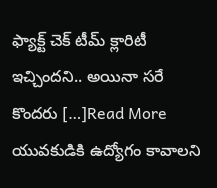ఫ్యాక్ట్ చెక్ టీమ్ క్లారిటీ ఇచ్చిందని.. అయినా సరే కొందరు […]Read More
యువకుడికి ఉద్యోగం కావాలని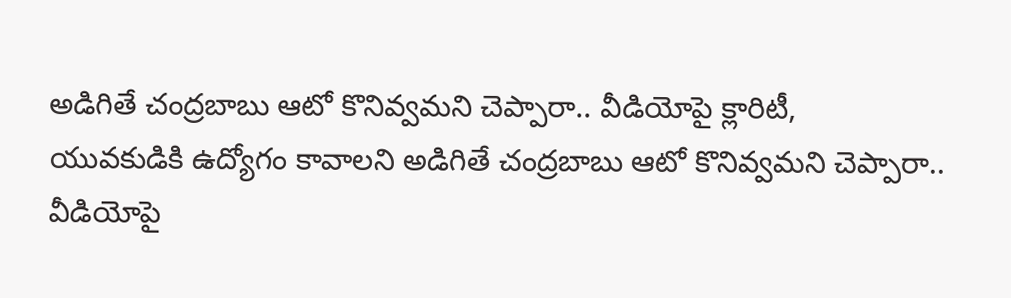అడిగితే చంద్రబాబు ఆటో కొనివ్వమని చెప్పారా.. వీడియోపై క్లారిటీ,
యువకుడికి ఉద్యోగం కావాలని అడిగితే చంద్రబాబు ఆటో కొనివ్వమని చెప్పారా.. వీడియోపై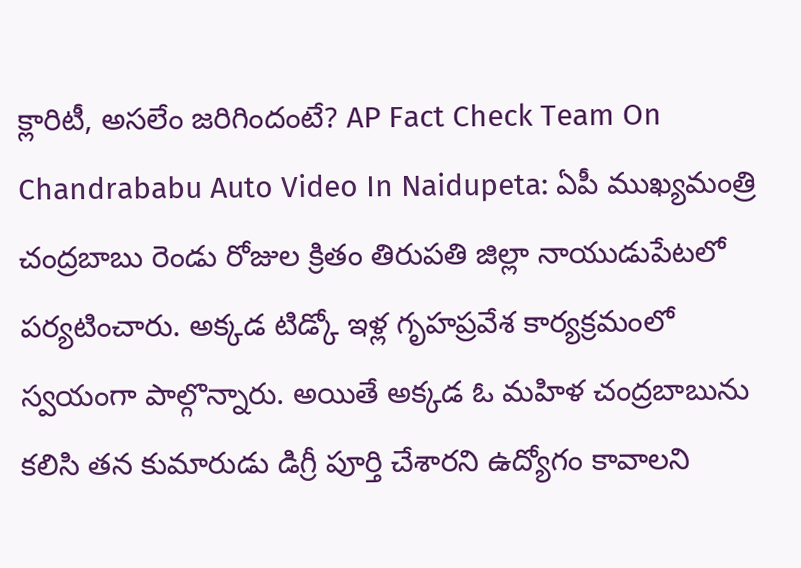క్లారిటీ, అసలేం జరిగిందంటే? AP Fact Check Team On Chandrababu Auto Video In Naidupeta: ఏపీ ముఖ్యమంత్రి చంద్రబాబు రెండు రోజుల క్రితం తిరుపతి జిల్లా నాయుడుపేటలో పర్యటించారు. అక్కడ టిడ్కో ఇళ్ల గృహప్రవేశ కార్యక్రమంలో స్వయంగా పాల్గొన్నారు. అయితే అక్కడ ఓ మహిళ చంద్రబాబును కలిసి తన కుమారుడు డిగ్రీ పూర్తి చేశారని ఉద్యోగం కావాలని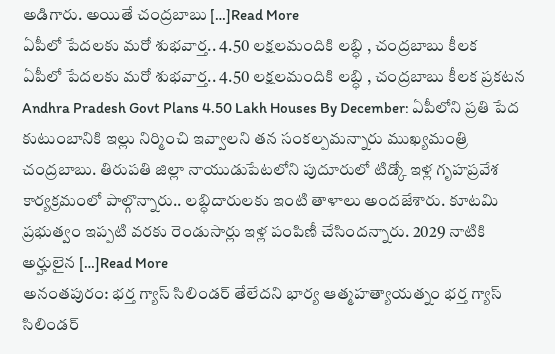అడిగారు. అయితే చంద్రబాబు […]Read More
ఏపీలో పేదలకు మరో శుభవార్త.. 4.50 లక్షలమందికి లబ్ధి , చంద్రబాబు కీలక
ఏపీలో పేదలకు మరో శుభవార్త.. 4.50 లక్షలమందికి లబ్ధి , చంద్రబాబు కీలక ప్రకటన Andhra Pradesh Govt Plans 4.50 Lakh Houses By December: ఏపీలోని ప్రతి పేద కుటుంబానికి ఇల్లు నిర్మించి ఇవ్వాలని తన సంకల్పమన్నారు ముఖ్యమంత్రి చంద్రబాబు. తిరుపతి జిల్లా నాయుడుపేటలోని పుదూరులో టిడ్కో ఇళ్ల గృహప్రవేశ కార్యక్రమంలో పాల్గొన్నారు.. లబ్ధిదారులకు ఇంటి తాళాలు అందజేశారు. కూటమి ప్రభుత్వం ఇప్పటి వరకు రెండుసార్లు ఇళ్ల పంపిణీ చేసిందన్నారు. 2029 నాటికి అర్హులైన […]Read More
అనంతపురం: భర్త గ్యాస్ సిలిండర్ తేలేదని భార్య ఆత్మహత్యాయత్నం భర్త గ్యాస్ సిలిండర్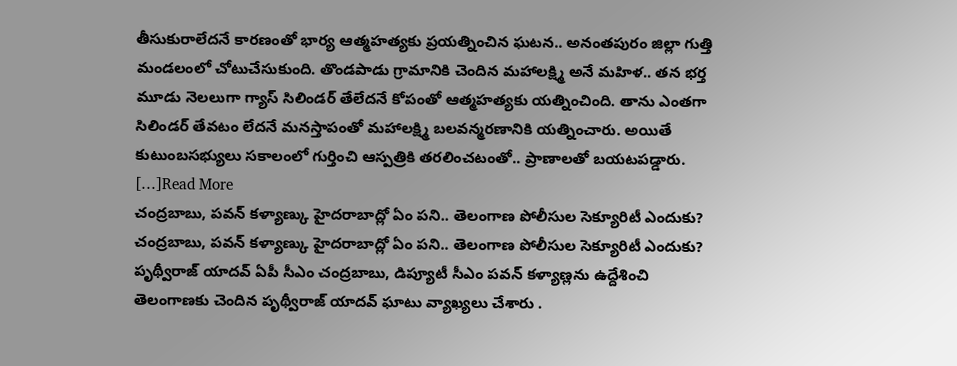తీసుకురాలేదనే కారణంతో భార్య ఆత్మహత్యకు ప్రయత్నించిన ఘటన.. అనంతపురం జిల్లా గుత్తి మండలంలో చోటుచేసుకుంది. తొండపాడు గ్రామానికి చెందిన మహాలక్ష్మి అనే మహిళ.. తన భర్త మూడు నెలలుగా గ్యాస్ సిలిండర్ తేలేదనే కోపంతో ఆత్మహత్యకు యత్నించింది. తాను ఎంతగా సిలిండర్ తేవటం లేదనే మనస్తాపంతో మహాలక్ష్మి బలవన్మరణానికి యత్నించారు. అయితే కుటుంబసభ్యులు సకాలంలో గుర్తించి ఆస్పత్రికి తరలించటంతో.. ప్రాణాలతో బయటపడ్డారు. […]Read More
చంద్రబాబు, పవన్ కళ్యాణ్కు హైదరాబాద్లో ఏం పని.. తెలంగాణ పోలీసుల సెక్యూరిటీ ఎందుకు?
చంద్రబాబు, పవన్ కళ్యాణ్కు హైదరాబాద్లో ఏం పని.. తెలంగాణ పోలీసుల సెక్యూరిటీ ఎందుకు? పృథ్వీరాజ్ యాదవ్ ఏపీ సీఎం చంద్రబాబు, డిప్యూటీ సీఎం పవన్ కళ్యాణ్లను ఉద్దేశించి తెలంగాణకు చెందిన పృథ్వీరాజ్ యాదవ్ ఘాటు వ్యాఖ్యలు చేశారు .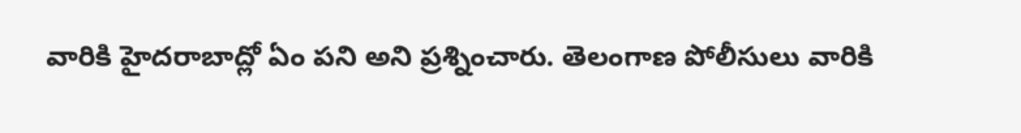వారికి హైదరాబాద్లో ఏం పని అని ప్రశ్నించారు. తెలంగాణ పోలీసులు వారికి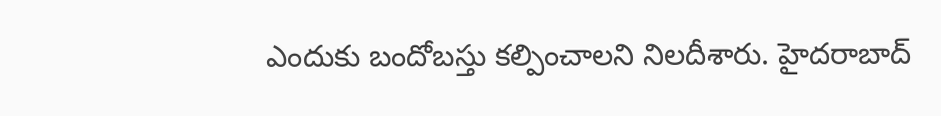ఎందుకు బందోబస్తు కల్పించాలని నిలదీశారు. హైదరాబాద్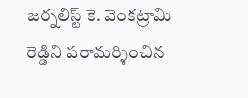జర్నలిస్ట్ కె. వెంకట్రామి రెడ్డిని పరామర్శించిన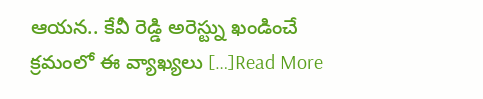ఆయన.. కేవీ రెడ్డి అరెస్ట్ను ఖండించే క్రమంలో ఈ వ్యాఖ్యలు […]Read More